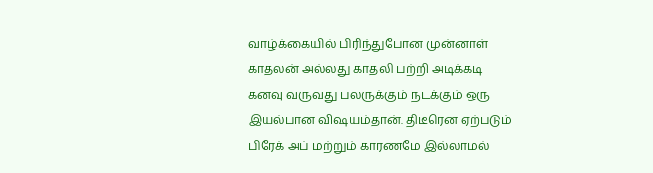வாழ்க்கையில் பிரிந்துபோன முன்னாள் காதலன் அல்லது காதலி பற்றி அடிக்கடி கனவு வருவது பலருக்கும் நடக்கும் ஒரு இயல்பான விஷயம்தான். திடீரென ஏற்படும் பிரேக் அப் மற்றும் காரணமே இல்லாமல்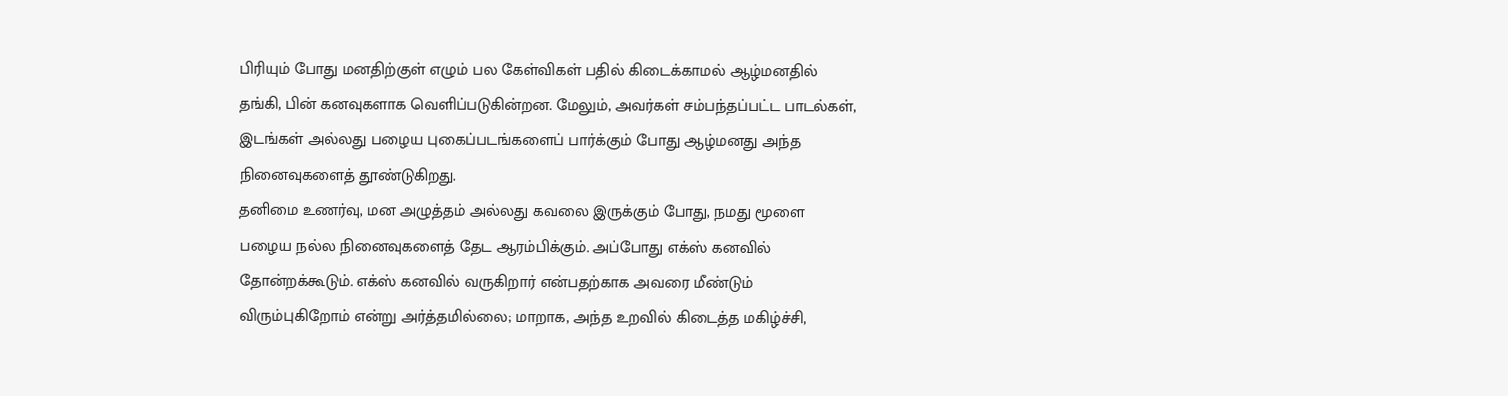பிரியும் போது மனதிற்குள் எழும் பல கேள்விகள் பதில் கிடைக்காமல் ஆழ்மனதில் தங்கி, பின் கனவுகளாக வெளிப்படுகின்றன. மேலும், அவர்கள் சம்பந்தப்பட்ட பாடல்கள், இடங்கள் அல்லது பழைய புகைப்படங்களைப் பார்க்கும் போது ஆழ்மனது அந்த நினைவுகளைத் தூண்டுகிறது.
தனிமை உணர்வு, மன அழுத்தம் அல்லது கவலை இருக்கும் போது, நமது மூளை பழைய நல்ல நினைவுகளைத் தேட ஆரம்பிக்கும். அப்போது எக்ஸ் கனவில் தோன்றக்கூடும். எக்ஸ் கனவில் வருகிறார் என்பதற்காக அவரை மீண்டும் விரும்புகிறோம் என்று அர்த்தமில்லை; மாறாக, அந்த உறவில் கிடைத்த மகிழ்ச்சி,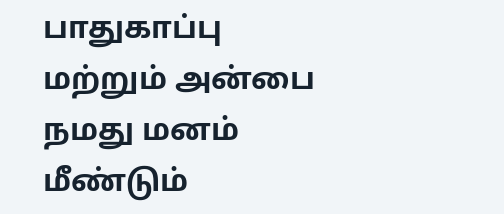பாதுகாப்பு மற்றும் அன்பை நமது மனம் மீண்டும்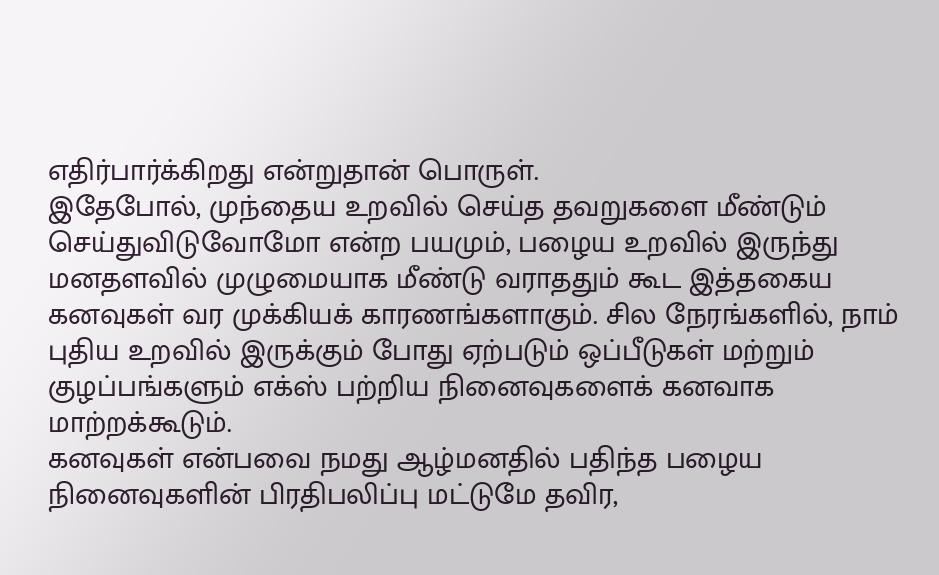எதிர்பார்க்கிறது என்றுதான் பொருள்.
இதேபோல், முந்தைய உறவில் செய்த தவறுகளை மீண்டும் செய்துவிடுவோமோ என்ற பயமும், பழைய உறவில் இருந்து மனதளவில் முழுமையாக மீண்டு வராததும் கூட இத்தகைய கனவுகள் வர முக்கியக் காரணங்களாகும். சில நேரங்களில், நாம் புதிய உறவில் இருக்கும் போது ஏற்படும் ஒப்பீடுகள் மற்றும் குழப்பங்களும் எக்ஸ் பற்றிய நினைவுகளைக் கனவாக மாற்றக்கூடும்.
கனவுகள் என்பவை நமது ஆழ்மனதில் பதிந்த பழைய நினைவுகளின் பிரதிபலிப்பு மட்டுமே தவிர,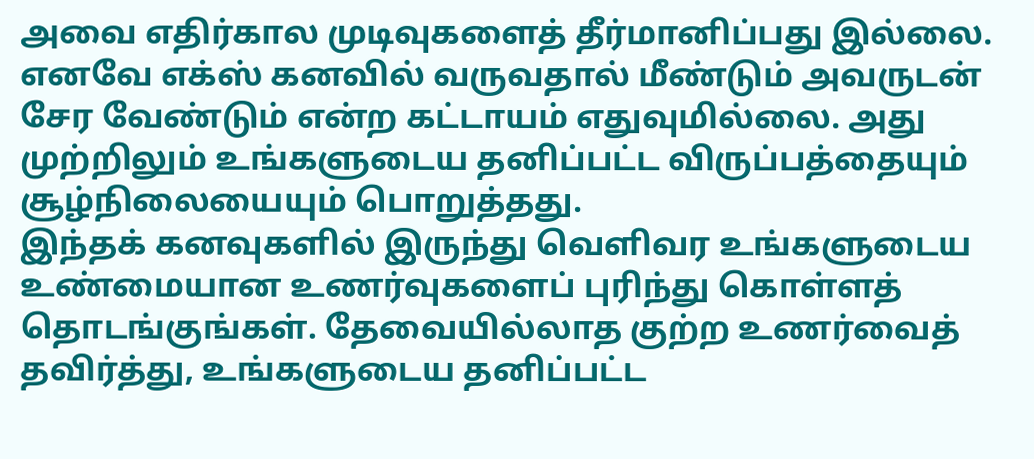அவை எதிர்கால முடிவுகளைத் தீர்மானிப்பது இல்லை. எனவே எக்ஸ் கனவில் வருவதால் மீண்டும் அவருடன் சேர வேண்டும் என்ற கட்டாயம் எதுவுமில்லை. அது முற்றிலும் உங்களுடைய தனிப்பட்ட விருப்பத்தையும் சூழ்நிலையையும் பொறுத்தது.
இந்தக் கனவுகளில் இருந்து வெளிவர உங்களுடைய உண்மையான உணர்வுகளைப் புரிந்து கொள்ளத் தொடங்குங்கள். தேவையில்லாத குற்ற உணர்வைத் தவிர்த்து, உங்களுடைய தனிப்பட்ட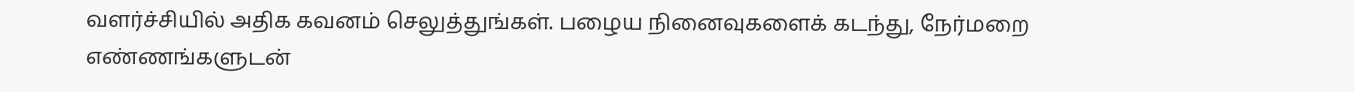வளர்ச்சியில் அதிக கவனம் செலுத்துங்கள். பழைய நினைவுகளைக் கடந்து, நேர்மறை எண்ணங்களுடன்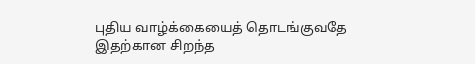புதிய வாழ்க்கையைத் தொடங்குவதே இதற்கான சிறந்த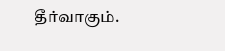தீர்வாகும்.